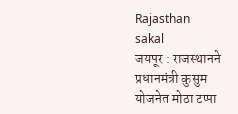Rajasthan
sakal
जयपूर : राजस्थानने प्रधानमंत्री कुसुम योजनेत मोठा टप्पा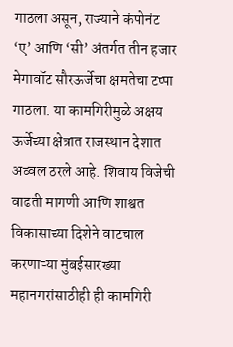गाठला असून, राज्याने कंपोनंट ‘ए’ आणि ‘सी’ अंतर्गत तीन हजार मेगावॉट सौरऊर्जेचा क्षमतेचा टप्पा गाठला. या कामगिरीमुळे अक्षय ऊर्जेच्या क्षेत्रात राजस्थान देशात अव्वल ठरले आहे. शिवाय विजेची वाढती मागणी आणि शाश्वत विकासाच्या दिशेने वाटचाल करणाऱ्या मुंबईसारख्या महानगरांसाठीही ही कामगिरी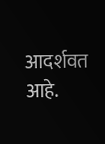आदर्शवत आहे.